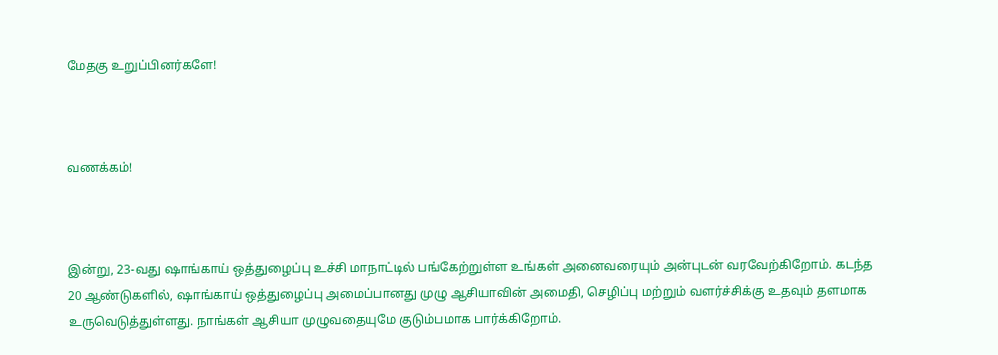மேதகு உறுப்பினர்களே!



வணக்கம்!



இன்று, 23-வது ஷாங்காய் ஒத்துழைப்பு உச்சி மாநாட்டில் பங்கேற்றுள்ள உங்கள் அனைவரையும் அன்புடன் வரவேற்கிறோம். கடந்த 20 ஆண்டுகளில், ஷாங்காய் ஒத்துழைப்பு அமைப்பானது முழு ஆசியாவின் அமைதி, செழிப்பு மற்றும் வளர்ச்சிக்கு உதவும் தளமாக உருவெடுத்துள்ளது. நாங்கள் ஆசியா முழுவதையுமே குடும்பமாக பார்க்கிறோம்.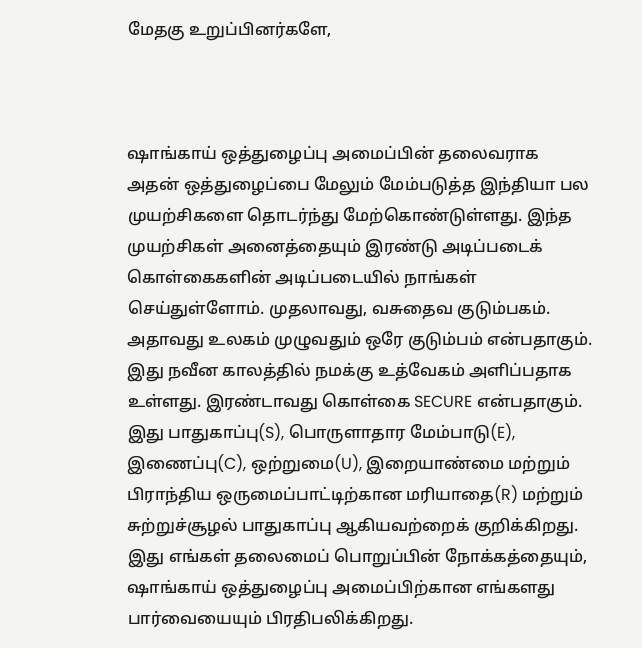மேதகு உறுப்பினர்களே,



ஷாங்காய் ஒத்துழைப்பு அமைப்பின் தலைவராக  அதன் ஒத்துழைப்பை மேலும் மேம்படுத்த இந்தியா பல முயற்சிகளை தொடர்ந்து மேற்கொண்டுள்ளது. இந்த முயற்சிகள் அனைத்தையும் இரண்டு அடிப்படைக் கொள்கைகளின் அடிப்படையில் நாங்கள் செய்துள்ளோம். முதலாவது, வசுதைவ குடும்பகம். அதாவது உலகம் முழுவதும் ஒரே குடும்பம் என்பதாகும். இது நவீன காலத்தில் நமக்கு உத்வேகம் அளிப்பதாக உள்ளது. இரண்டாவது கொள்கை SECURE என்பதாகும். இது பாதுகாப்பு(S), பொருளாதார மேம்பாடு(E), இணைப்பு(C), ஒற்றுமை(U), இறையாண்மை மற்றும் பிராந்திய ஒருமைப்பாட்டிற்கான மரியாதை(R) மற்றும் சுற்றுச்சூழல் பாதுகாப்பு ஆகியவற்றைக் குறிக்கிறது. இது எங்கள் தலைமைப் பொறுப்பின் நோக்கத்தையும், ஷாங்காய் ஒத்துழைப்பு அமைப்பிற்கான எங்களது பார்வையையும் பிரதிபலிக்கிறது.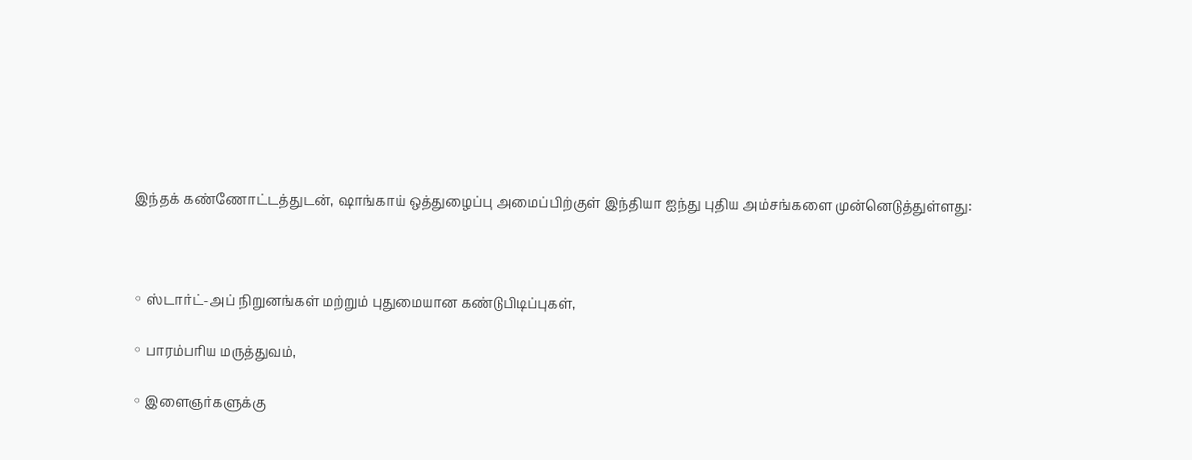இந்தக் கண்ணோட்டத்துடன், ஷாங்காய் ஒத்துழைப்பு அமைப்பிற்குள் இந்தியா ஐந்து புதிய அம்சங்களை முன்னெடுத்துள்ளது:



◦ ஸ்டார்ட்-அப் நிறுனங்கள் மற்றும் புதுமையான கண்டுபிடிப்புகள்,

◦ பாரம்பரிய மருத்துவம்,

◦ இளைஞர்களுக்கு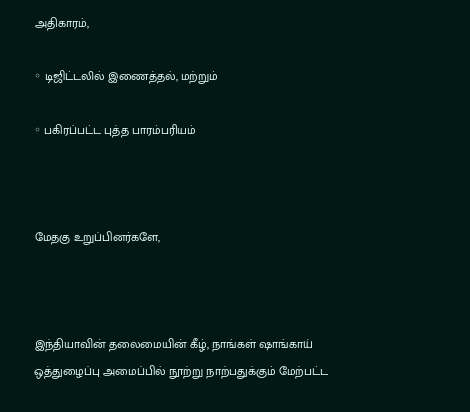அதிகாரம்,

◦ டிஜிட்டலில் இணைத்தல், மற்றும்

◦ பகிரப்பட்ட புத்த பாரம்பரியம்



மேதகு உறுப்பினர்களே,



இந்தியாவின் தலைமையின் கீழ், நாங்கள் ஷாங்காய் ஒத்துழைப்பு அமைப்பில் நூற்று நாற்பதுக்கும் மேற்பட்ட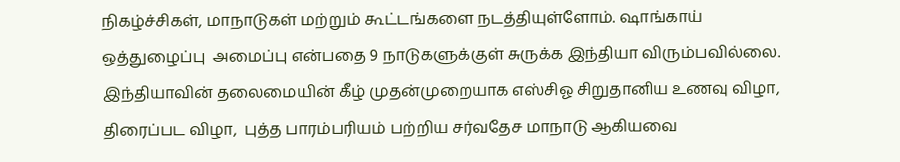நிகழ்ச்சிகள், மாநாடுகள் மற்றும் கூட்டங்களை நடத்தியுள்ளோம். ஷாங்காய் ஒத்துழைப்பு  அமைப்பு என்பதை 9 நாடுகளுக்குள் சுருக்க இந்தியா விரும்பவில்லை. இந்தியாவின் தலைமையின் கீழ் முதன்முறையாக எஸ்சிஓ சிறுதானிய உணவு விழா, திரைப்பட விழா,  புத்த பாரம்பரியம் பற்றிய சர்வதேச மாநாடு ஆகியவை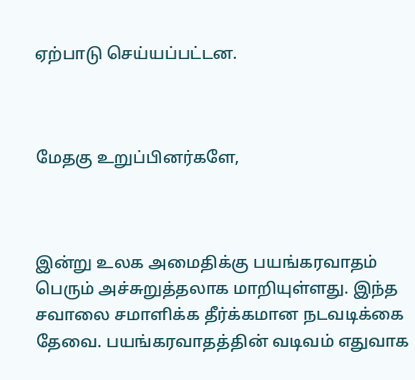ஏற்பாடு செய்யப்பட்டன.



மேதகு உறுப்பினர்களே,



இன்று உலக அமைதிக்கு பயங்கரவாதம் பெரும் அச்சுறுத்தலாக மாறியுள்ளது. இந்த சவாலை சமாளிக்க தீர்க்கமான நடவடிக்கை தேவை. பயங்கரவாதத்தின் வடிவம் எதுவாக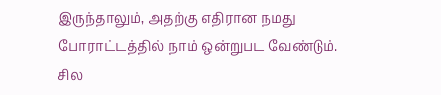இருந்தாலும், அதற்கு எதிரான நமது போராட்டத்தில் நாம் ஒன்றுபட வேண்டும். சில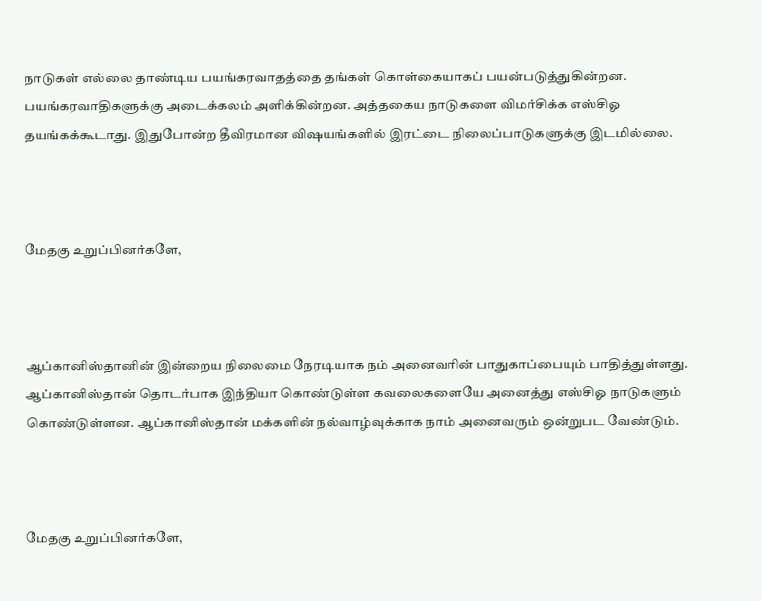நாடுகள் எல்லை தாண்டிய பயங்கரவாதத்தை தங்கள் கொள்கையாகப் பயன்படுத்துகின்றன. பயங்கரவாதிகளுக்கு அடைக்கலம் அளிக்கின்றன. அத்தகைய நாடுகளை விமர்சிக்க எஸ்சிஓ தயங்கக்கூடாது. இதுபோன்ற தீவிரமான விஷயங்களில் இரட்டை நிலைப்பாடுகளுக்கு இடமில்லை.



மேதகு உறுப்பினர்களே,



ஆப்கானிஸ்தானின் இன்றைய நிலைமை நேரடியாக நம் அனைவரின் பாதுகாப்பையும் பாதித்துள்ளது. ஆப்கானிஸ்தான் தொடர்பாக இந்தியா கொண்டுள்ள கவலைகளையே அனைத்து எஸ்சிஓ நாடுகளும் கொண்டுள்ளன. ஆப்கானிஸ்தான் மக்களின் நல்வாழ்வுக்காக நாம் அனைவரும் ஒன்றுபட வேண்டும்.



மேதகு உறுப்பினர்களே,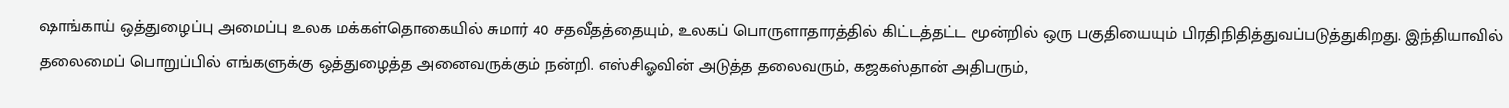ஷாங்காய் ஒத்துழைப்பு அமைப்பு உலக மக்கள்தொகையில் சுமார் 40 சதவீதத்தையும், உலகப் பொருளாதாரத்தில் கிட்டத்தட்ட மூன்றில் ஒரு பகுதியையும் பிரதிநிதித்துவப்படுத்துகிறது. இந்தியாவில் தலைமைப் பொறுப்பில் எங்களுக்கு ஒத்துழைத்த அனைவருக்கும் நன்றி. எஸ்சிஓவின் அடுத்த தலைவரும், கஜகஸ்தான் அதிபரும்,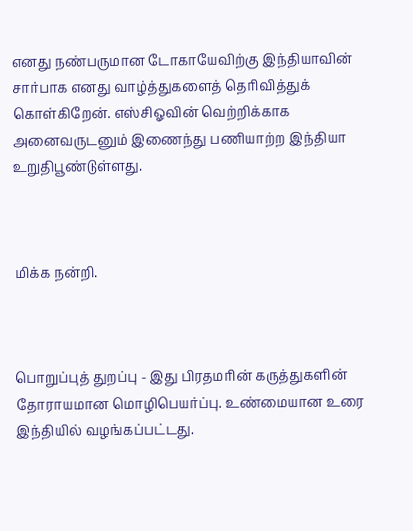எனது நண்பருமான டோகாயேவிற்கு இந்தியாவின் சார்பாக எனது வாழ்த்துகளைத் தெரிவித்துக் கொள்கிறேன். எஸ்சிஓவின் வெற்றிக்காக அனைவருடனும் இணைந்து பணியாற்ற இந்தியா உறுதிபூண்டுள்ளது.



மிக்க நன்றி.



பொறுப்புத் துறப்பு - இது பிரதமரின் கருத்துகளின் தோராயமான மொழிபெயர்ப்பு. உண்மையான உரை இந்தியில் வழங்கப்பட்டது.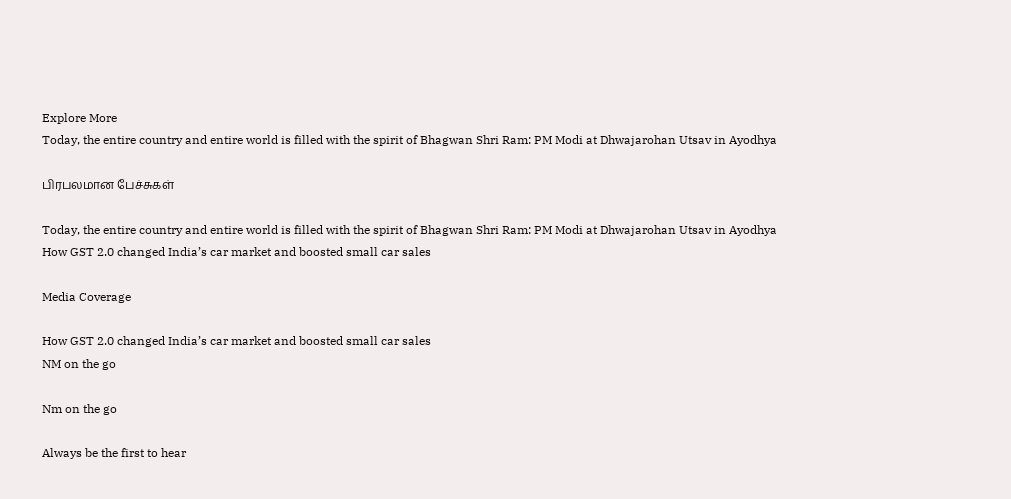Explore More
Today, the entire country and entire world is filled with the spirit of Bhagwan Shri Ram: PM Modi at Dhwajarohan Utsav in Ayodhya

பிரபலமான பேச்சுகள்

Today, the entire country and entire world is filled with the spirit of Bhagwan Shri Ram: PM Modi at Dhwajarohan Utsav in Ayodhya
How GST 2.0 changed India’s car market and boosted small car sales

Media Coverage

How GST 2.0 changed India’s car market and boosted small car sales
NM on the go

Nm on the go

Always be the first to hear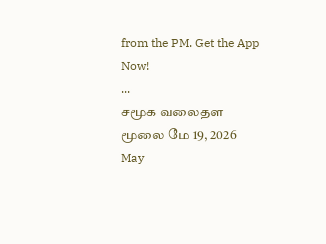from the PM. Get the App Now!
...
சமூக வலைதள மூலை மே 19, 2026
May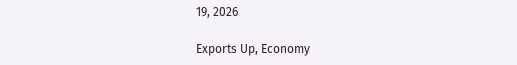19, 2026

Exports Up, Economy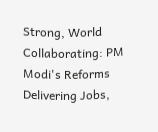Strong, World Collaborating: PM Modi's Reforms Delivering Jobs,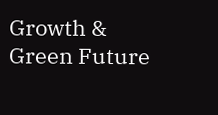Growth & Green Future